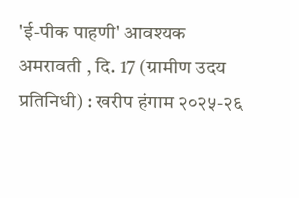'ई-पीक पाहणी' आवश्यक
अमरावती , दि. 17 (ग्रामीण उदय प्रतिनिधी) : खरीप हंगाम २०२५-२६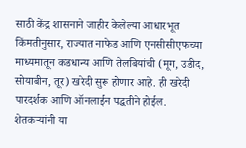साठी केंद्र शासनाने जाहीर केलेल्या आधारभूत किंमतीनुसार, राज्यात नाफेड आणि एनसीसीएफच्या माध्यमातून कडधान्य आणि तेलबियांची (मूग, उडीद, सोयाबीन, तूर) खरेदी सुरू होणार आहे. ही खरेदी पारदर्शक आणि ऑनलाईन पद्धतीने होईल. शेतकऱ्यांनी या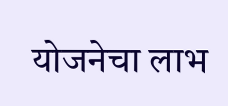योजनेचा लाभ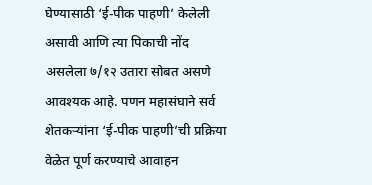घेण्यासाठी ‘ई-पीक पाहणी’ केलेली असावी आणि त्या पिकाची नोंद असलेला ७/१२ उतारा सोबत असणे आवश्यक आहे. पणन महासंघाने सर्व शेतकऱ्यांना ‘ई-पीक पाहणी’ची प्रक्रिया वेळेत पूर्ण करण्याचे आवाहन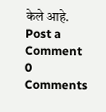केले आहे.
Post a Comment
0 Comments